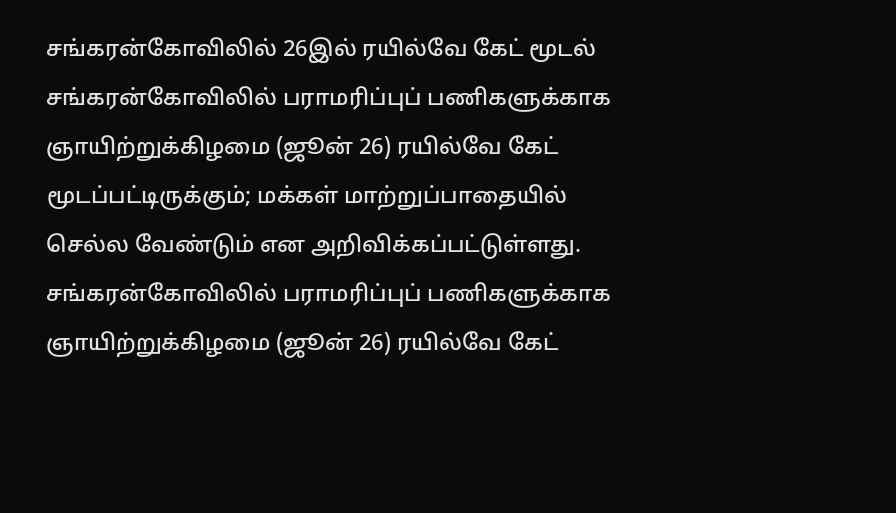சங்கரன்கோவிலில் 26இல் ரயில்வே கேட் மூடல்
சங்கரன்கோவிலில் பராமரிப்புப் பணிகளுக்காக ஞாயிற்றுக்கிழமை (ஜூன் 26) ரயில்வே கேட் மூடப்பட்டிருக்கும்; மக்கள் மாற்றுப்பாதையில் செல்ல வேண்டும் என அறிவிக்கப்பட்டுள்ளது.
சங்கரன்கோவிலில் பராமரிப்புப் பணிகளுக்காக ஞாயிற்றுக்கிழமை (ஜூன் 26) ரயில்வே கேட்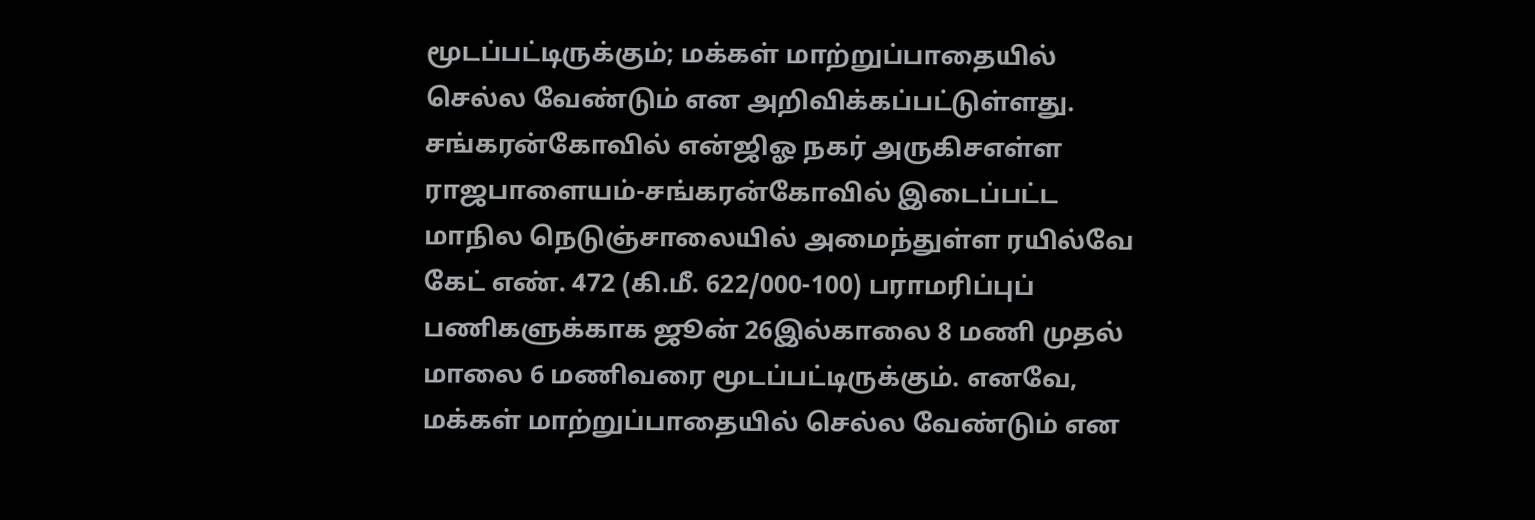மூடப்பட்டிருக்கும்; மக்கள் மாற்றுப்பாதையில் செல்ல வேண்டும் என அறிவிக்கப்பட்டுள்ளது.
சங்கரன்கோவில் என்ஜிஓ நகர் அருகிசஎள்ள ராஜபாளையம்-சங்கரன்கோவில் இடைப்பட்ட மாநில நெடுஞ்சாலையில் அமைந்துள்ள ரயில்வே கேட் எண். 472 (கி.மீ. 622/000-100) பராமரிப்புப் பணிகளுக்காக ஜூன் 26இல்காலை 8 மணி முதல் மாலை 6 மணிவரை மூடப்பட்டிருக்கும். எனவே, மக்கள் மாற்றுப்பாதையில் செல்ல வேண்டும் என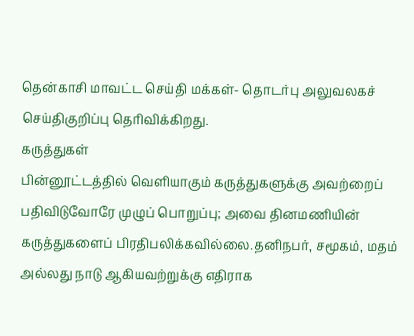தென்காசி மாவட்ட செய்தி மக்கள்- தொடர்பு அலுவலகச் செய்திகுறிப்பு தெரிவிக்கிறது.
கருத்துகள்
பின்னூட்டத்தில் வெளியாகும் கருத்துகளுக்கு அவற்றைப் பதிவிடுவோரே முழுப் பொறுப்பு; அவை தினமணியின் கருத்துகளைப் பிரதிபலிக்கவில்லை.தனிநபர், சமூகம், மதம் அல்லது நாடு ஆகியவற்றுக்கு எதிராக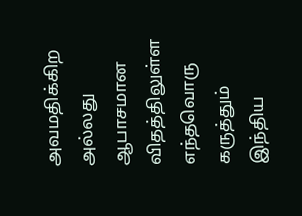அவமதிக்கிற அல்லது ஆபாசமான விதத்திலுள்ள எந்தவொரு கருத்தும் இந்திய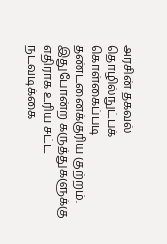அரசின் தகவல் தொழில்நுட்பக் கொள்கைப்படி தண்டனைக்குரிய குற்றம். இதுபோன்ற கருத்துகளுக்கு எதிராக உரிய சட்ட நடவடிக்கை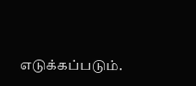எடுக்கப்படும்.